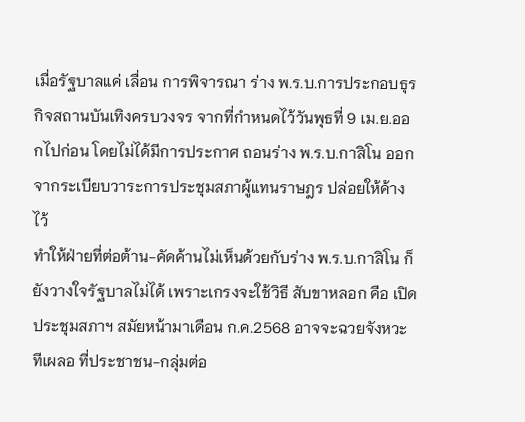เมื่อรัฐบาลแค่ เลื่อน การพิจารณา ร่าง พ.ร.บ.การประกอบธุรกิจสถานบันเทิงครบวงจร จากที่กำหนดไว้วันพุธที่ 9 เม.ย.ออกไปก่อน โดยไม่ได้มีการประกาศ ถอนร่าง พ.ร.บ.กาสิโน ออกจากระเบียบวาระการประชุมสภาผู้แทนราษฎร ปล่อยให้ค้างไว้
ทำให้ฝ่ายที่ต่อต้าน-คัดค้านไม่เห็นด้วยกับร่าง พ.ร.บ.กาสิโน ก็ยังวางใจรัฐบาลไม่ได้ เพราะเกรงจะใช้วิธี สับขาหลอก คือ เปิดประชุมสภาฯ สมัยหน้ามาเดือน ก.ค.2568 อาจจะฉวยจังหวะทีเผลอ ที่ประชาชน-กลุ่มต่อ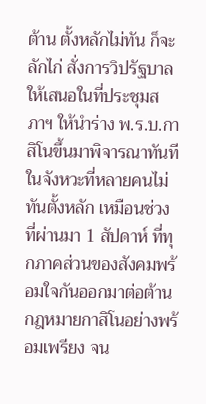ต้าน ตั้งหลักไม่ทัน ก็จะลักไก่ สั่งการวิปรัฐบาลให้เสนอในที่ประชุมสภาฯ ให้นำร่าง พ.ร.บ.กาสิโนขึ้นมาพิจารณาทันที ในจังหวะที่หลายคนไม่ทันตั้งหลัก เหมือนช่วงที่ผ่านมา 1 สัปดาห์ ที่ทุกภาคส่วนของสังคมพร้อมใจกันออกมาต่อต้านกฎหมายกาสิโนอย่างพร้อมเพรียง จน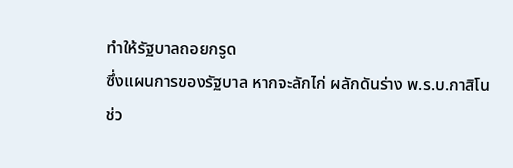ทำให้รัฐบาลถอยกรูด
ซึ่งแผนการของรัฐบาล หากจะลักไก่ ผลักดันร่าง พ.ร.บ.กาสิโน ช่ว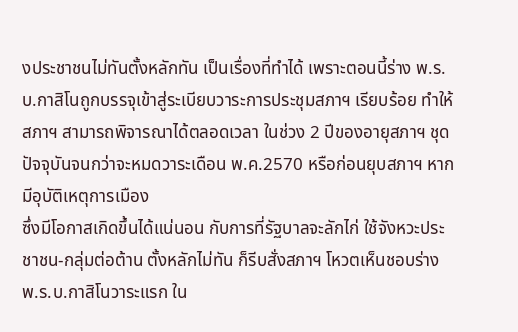งประชาชนไม่ทันตั้งหลักทัน เป็นเรื่องที่ทำได้ เพราะตอนนี้ร่าง พ.ร.บ.กาสิโนถูกบรรจุเข้าสู่ระเบียบวาระการประชุมสภาฯ เรียบร้อย ทำให้สภาฯ สามารถพิจารณาได้ตลอดเวลา ในช่วง 2 ปีของอายุสภาฯ ชุดปัจจุบันจนกว่าจะหมดวาระเดือน พ.ค.2570 หรือก่อนยุบสภาฯ หากมีอุบัติเหตุการเมือง
ซึ่งมีโอกาสเกิดขึ้นได้แน่นอน กับการที่รัฐบาลจะลักไก่ ใช้จังหวะประชาชน-กลุ่มต่อต้าน ตั้งหลักไม่ทัน ก็รีบสั่งสภาฯ โหวตเห็นชอบร่าง พ.ร.บ.กาสิโนวาระแรก ใน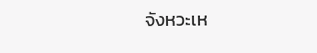จังหวะเห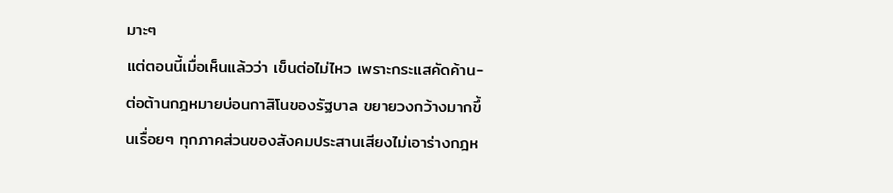มาะๆ
แต่ตอนนี้เมื่อเห็นแล้วว่า เข็นต่อไม่ไหว เพราะกระแสคัดค้าน-ต่อต้านกฎหมายบ่อนกาสิโนของรัฐบาล ขยายวงกว้างมากขึ้นเรื่อยๆ ทุกภาคส่วนของสังคมประสานเสียงไม่เอาร่างกฎห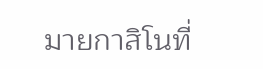มายกาสิโนที่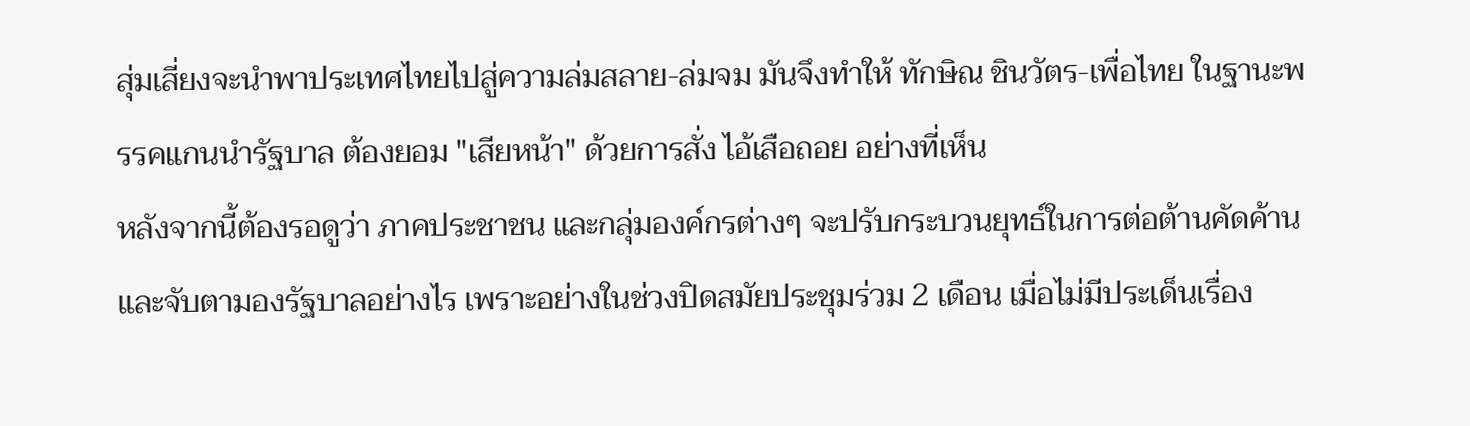สุ่มเสี่ยงจะนำพาประเทศไทยไปสู่ความล่มสลาย-ล่มจม มันจึงทำให้ ทักษิณ ชินวัตร-เพื่อไทย ในฐานะพรรคแกนนำรัฐบาล ต้องยอม "เสียหน้า" ด้วยการสั่ง ไอ้เสือถอย อย่างที่เห็น
หลังจากนี้ต้องรอดูว่า ภาคประชาชน และกลุ่มองค์กรต่างๆ จะปรับกระบวนยุทธ์ในการต่อต้านคัดค้านและจับตามองรัฐบาลอย่างไร เพราะอย่างในช่วงปิดสมัยประชุมร่วม 2 เดือน เมื่อไม่มีประเด็นเรื่อง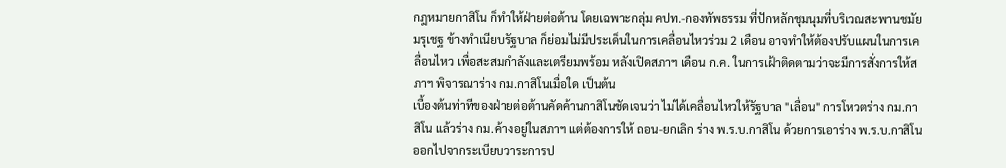กฎหมายกาสิโน ก็ทำให้ฝ่ายต่อต้าน โดยเฉพาะกลุ่ม คปท.-กองทัพธรรม ที่ปักหลักชุมนุมที่บริเวณสะพานชมัยมรุเชฐ ข้างทำเนียบรัฐบาล ก็ย่อมไม่มีประเด็นในการเคลื่อนไหวร่วม 2 เดือน อาจทำให้ต้องปรับแผนในการเคลื่อนไหว เพื่อสะสมกำลังและเตรียมพร้อม หลังเปิดสภาฯ เดือน ก.ค. ในการเฝ้าติดตามว่าจะมีการสั่งการให้สภาฯ พิจารณาร่าง กม.กาสิโนเมื่อใด เป็นต้น
เบื้องต้นท่าทีของฝ่ายต่อต้านคัดค้านกาสิโนชัดเจนว่า ไม่ได้เคลื่อนไหวให้รัฐบาล "เลื่อน" การโหวตร่าง กม.กาสิโน แล้วร่าง กม.ค้างอยู่ในสภาฯ แต่ต้องการให้ ถอน-ยกเลิก ร่าง พ.ร.บ.กาสิโน ด้วยการเอาร่าง พ.ร.บ.กาสิโนออกไปจากระเบียบวาระการป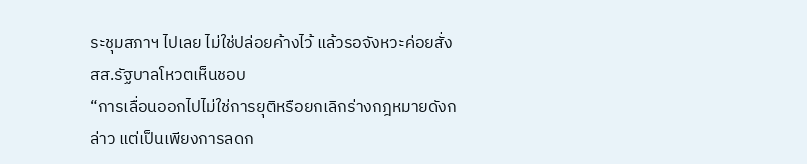ระชุมสภาฯ ไปเลย ไม่ใช่ปล่อยค้างไว้ แล้วรอจังหวะค่อยสั่ง สส.รัฐบาลโหวตเห็นชอบ
“การเลื่อนออกไปไม่ใช่การยุติหรือยกเลิกร่างกฎหมายดังกล่าว แต่เป็นเพียงการลดก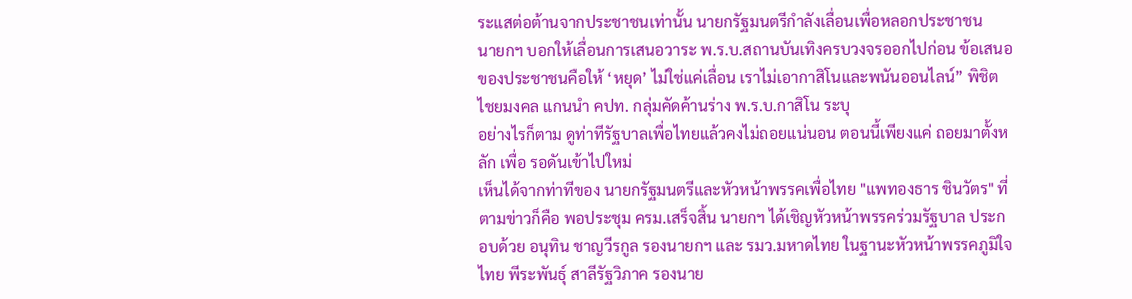ระแสต่อต้านจากประชาชนเท่านั้น นายกรัฐมนตรีกำลังเลื่อนเพื่อหลอกประชาชน
นายกฯ บอกให้เลื่อนการเสนอวาระ พ.ร.บ.สถานบันเทิงครบวงจรออกไปก่อน ข้อเสนอของประชาชนคือให้ ‘หยุด’ ไม่ใช่แค่เลื่อน เราไม่เอากาสิโนและพนันออนไลน์” พิชิต ไชยมงคล แกนนำ คปท. กลุ่มคัดค้านร่าง พ.ร.บ.กาสิโน ระบุ
อย่างไรก็ตาม ดูท่าทีรัฐบาลเพื่อไทยแล้วคงไม่ถอยแน่นอน ตอนนี้เพียงแค่ ถอยมาตั้งหลัก เพื่อ รอดันเข้าไปใหม่
เห็นได้จากท่าทีของ นายกรัฐมนตรีและหัวหน้าพรรคเพื่อไทย "แพทองธาร ชินวัตร" ที่ตามข่าวก็คือ พอประชุม ครม.เสร็จสิ้น นายกฯ ได้เชิญหัวหน้าพรรคร่วมรัฐบาล ประกอบด้วย อนุทิน ชาญวีรกูล รองนายกฯ และ รมว.มหาดไทย ในฐานะหัวหน้าพรรคภูมิใจไทย พีระพันธุ์ สาลีรัฐวิภาค รองนาย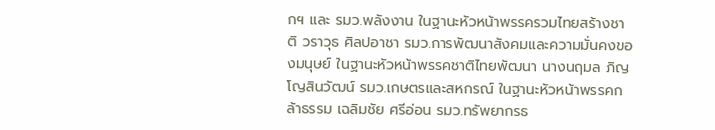กฯ และ รมว.พลังงาน ในฐานะหัวหน้าพรรครวมไทยสร้างชาติ วราวุธ ศิลปอาชา รมว.การพัฒนาสังคมและความมั่นคงของมนุษย์ ในฐานะหัวหน้าพรรคชาติไทยพัฒนา นางนฤมล ภิญโญสินวัฒน์ รมว.เกษตรและสหกรณ์ ในฐานะหัวหน้าพรรคกล้าธรรม เฉลิมชัย ศรีอ่อน รมว.ทรัพยากรธ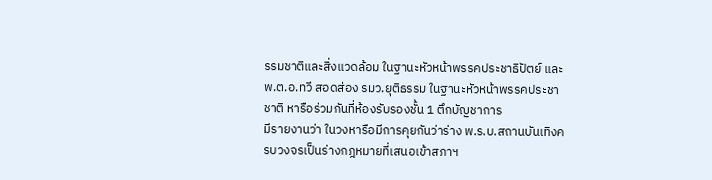รรมชาติและสิ่งแวดล้อม ในฐานะหัวหน้าพรรคประชาธิปัตย์ และ พ.ต.อ.ทวี สอดส่อง รมว.ยุติธรรม ในฐานะหัวหน้าพรรคประชาชาติ หารือร่วมกันที่ห้องรับรองชั้น 1 ตึกบัญชาการ
มีรายงานว่า ในวงหารือมีการคุยกันว่าร่าง พ.ร.บ.สถานบันเทิงครบวงจรเป็นร่างกฎหมายที่เสนอเข้าสภาฯ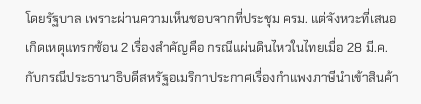โดยรัฐบาล เพราะผ่านความเห็นชอบจากที่ประชุม ครม. แต่จังหวะที่เสนอ เกิดเหตุแทรกซ้อน 2 เรื่องสำคัญคือ กรณีแผ่นดินไหวในไทยเมื่อ 28 มี.ค. กับกรณีประธานาธิบดีสหรัฐอเมริกาประกาศเรื่องกำแพงภาษีนำเข้าสินค้า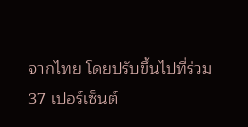จากไทย โดยปรับขึ้นไปที่ร่วม 37 เปอร์เซ็นต์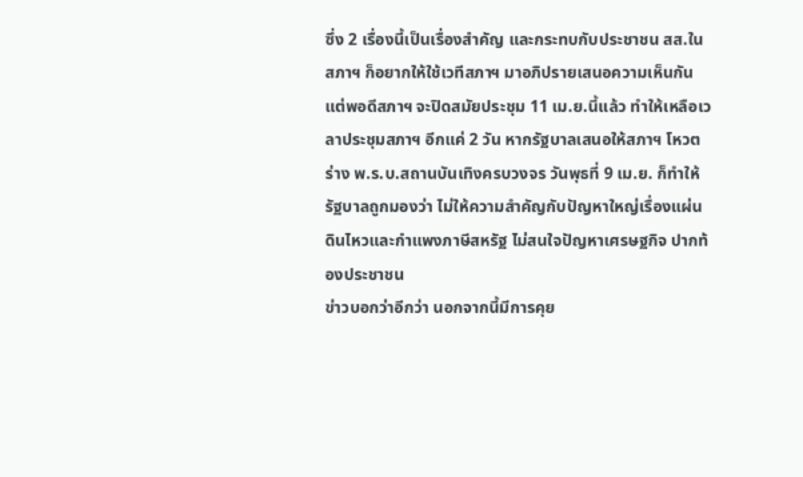ซึ่ง 2 เรื่องนี้เป็นเรื่องสำคัญ และกระทบกับประชาชน สส.ในสภาฯ ก็อยากให้ใช้เวทีสภาฯ มาอภิปรายเสนอความเห็นกัน แต่พอดีสภาฯ จะปิดสมัยประชุม 11 เม.ย.นี้แล้ว ทำให้เหลือเวลาประชุมสภาฯ อีกแค่ 2 วัน หากรัฐบาลเสนอให้สภาฯ โหวตร่าง พ.ร.บ.สถานบันเทิงครบวงจร วันพุธที่ 9 เม.ย. ก็ทำให้รัฐบาลถูกมองว่า ไม่ให้ความสำคัญกับปัญหาใหญ่เรื่องแผ่นดินไหวและกำแพงภาษีสหรัฐ ไม่สนใจปัญหาเศรษฐกิจ ปากท้องประชาชน
ข่าวบอกว่าอีกว่า นอกจากนี้มีการคุย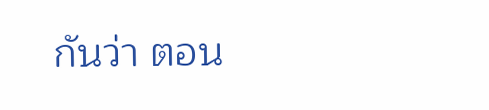กันว่า ตอน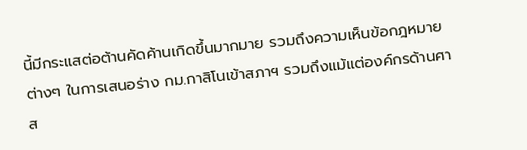นี้มีกระแสต่อต้านคัดค้านเกิดขึ้นมากมาย รวมถึงความเห็นข้อกฎหมายต่างๆ ในการเสนอร่าง กม.กาสิโนเข้าสภาฯ รวมถึงแม้แต่องค์กรด้านศาส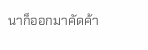นาก็ออกมาคัดค้า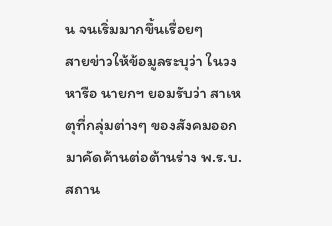น จนเริ่มมากขึ้นเรื่อยๆ
สายข่าวให้ข้อมูลระบุว่า ในวงหารือ นายกฯ ยอมรับว่า สาเหตุที่กลุ่มต่างๆ ของสังคมออกมาคัดค้านต่อต้านร่าง พ.ร.บ.สถาน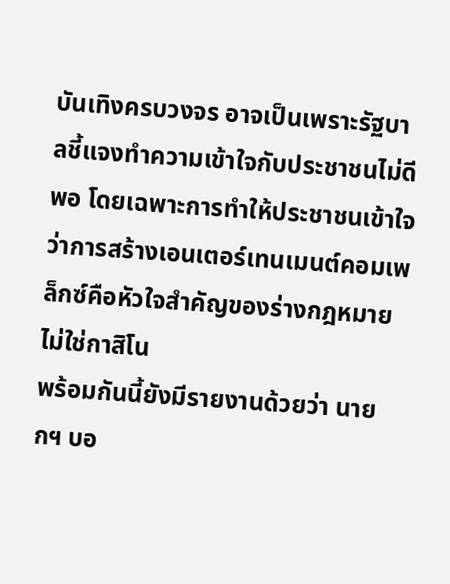บันเทิงครบวงจร อาจเป็นเพราะรัฐบาลชี้แจงทำความเข้าใจกับประชาชนไม่ดีพอ โดยเฉพาะการทำให้ประชาชนเข้าใจว่าการสร้างเอนเตอร์เทนเมนต์คอมเพล็กซ์คือหัวใจสำคัญของร่างกฎหมาย ไม่ใช่กาสิโน
พร้อมกันนี้ยังมีรายงานด้วยว่า นายกฯ บอ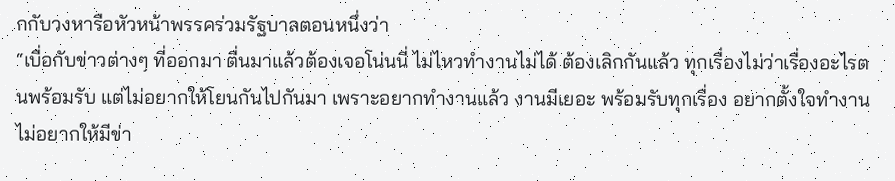กกับวงหารือหัวหน้าพรรคร่วมรัฐบาลตอนหนึ่งว่า
“เบื่อกับข่าวต่างๆ ที่ออกมา ตื่นมาแล้วต้องเจอโน่นนี่ ไม่ไหวทำงานไม่ได้ ต้องเลิกกันแล้ว ทุกเรื่องไม่ว่าเรื่องอะไรตนพร้อมรับ แต่ไม่อยากให้โยนกันไปกันมา เพราะอยากทำงานแล้ว งานมีเยอะ พร้อมรับทุกเรื่อง อยากตั้งใจทำงาน ไม่อยากให้มีข่า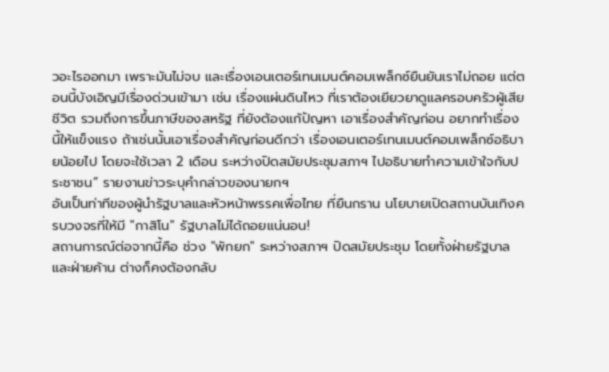วอะไรออกมา เพราะมันไม่จบ และเรื่องเอนเตอร์เทนเมนต์คอมเพล็กซ์ยืนยันเราไม่ถอย แต่ตอนนี้บังเอิญมีเรื่องด่วนเข้ามา เช่น เรื่องแผ่นดินไหว ที่เราต้องเยียวยาดูแลครอบครัวผู้เสียชีวิต รวมถึงการขึ้นภาษีของสหรัฐ ที่ยังต้องแก้ปัญหา เอาเรื่องสำคัญก่อน อยากทำเรื่องนี้ให้แข็งแรง ถ้าเช่นนั้นเอาเรื่องสำคัญก่อนดีกว่า เรื่องเอนเตอร์เทนเมนต์คอมเพล็กซ์อธิบายน้อยไป โดยจะใช้เวลา 2 เดือน ระหว่างปิดสมัยประชุมสภาฯ ไปอธิบายทำความเข้าใจกับประชาชน” รายงานข่าวระบุคำกล่าวของนายกฯ
อันเป็นท่าทีของผู้นำรัฐบาลและหัวหน้าพรรคเพื่อไทย ที่ยืนกราน นโยบายเปิดสถานบันเทิงครบวงจรที่ให้มี "กาสิโน" รัฐบาลไม่ได้ถอยแน่นอน!
สถานการณ์ต่อจากนี้คือ ช่วง "พักยก" ระหว่างสภาฯ ปิดสมัยประชุม โดยทั้งฝ่ายรัฐบาลและฝ่ายค้าน ต่างก็คงต้องกลับ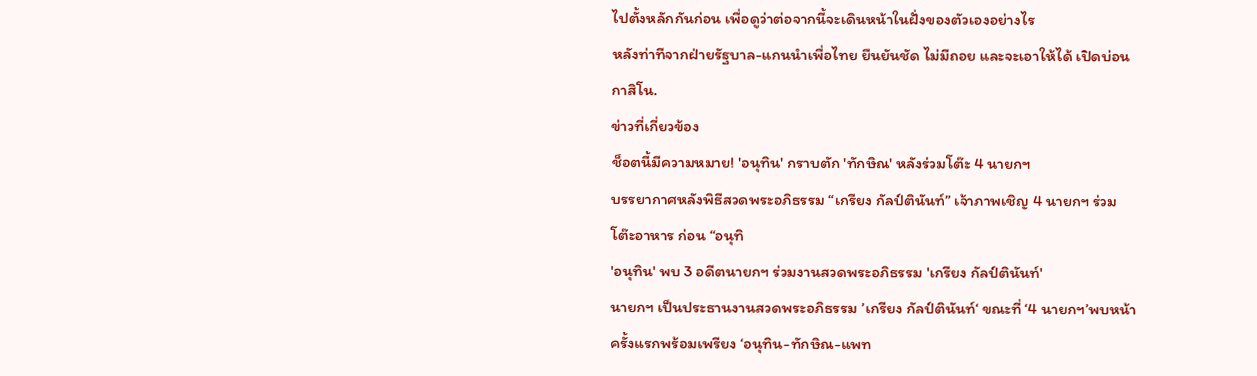ไปตั้งหลักกันก่อน เพื่อดูว่าต่อจากนี้จะเดินหน้าในฝั่งของตัวเองอย่างไร
หลังท่าทีจากฝ่ายรัฐบาล-แกนนำเพื่อไทย ยืนยันชัด ไม่มีถอย และจะเอาให้ได้ เปิดบ่อนกาสิโน.
ข่าวที่เกี่ยวข้อง
ช็อตนี้มีความหมาย! 'อนุทิน' กราบตัก 'ทักษิณ' หลังร่วมโต๊ะ 4 นายกฯ
บรรยากาศหลังพิธีสวดพระอภิธรรม “เกรียง กัลป์ตินันท์” เจ้าภาพเชิญ 4 นายกฯ ร่วมโต๊ะอาหาร ก่อน “อนุทิ
'อนุทิน' พบ 3 อดีตนายกฯ ร่วมงานสวดพระอภิธรรม 'เกรียง กัลป์ตินันท์'
นายกฯ เป็นประธานงานสวดพระอภิธรรม ’เกรียง กัลป์ตินันท์‘ ขณะที่ ‘4 นายกฯ’พบหน้าครั้งแรกพร้อมเพรียง ‘อนุทิน-ทักษิณ-แพท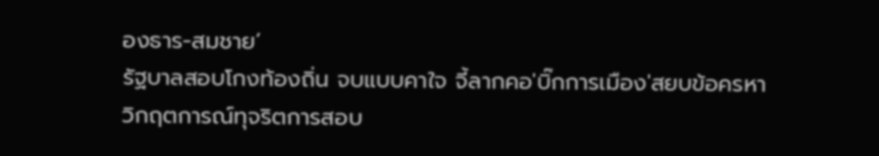องธาร-สมชาย’
รัฐบาลสอบโกงท้องถิ่น จบแบบคาใจ จี้ลากคอ'บิ๊กการเมือง'สยบข้อครหา
วิกฤตการณ์ทุจริตการสอบ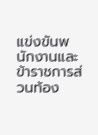แข่งขันพนักงานและข้าราชการส่วนท้อง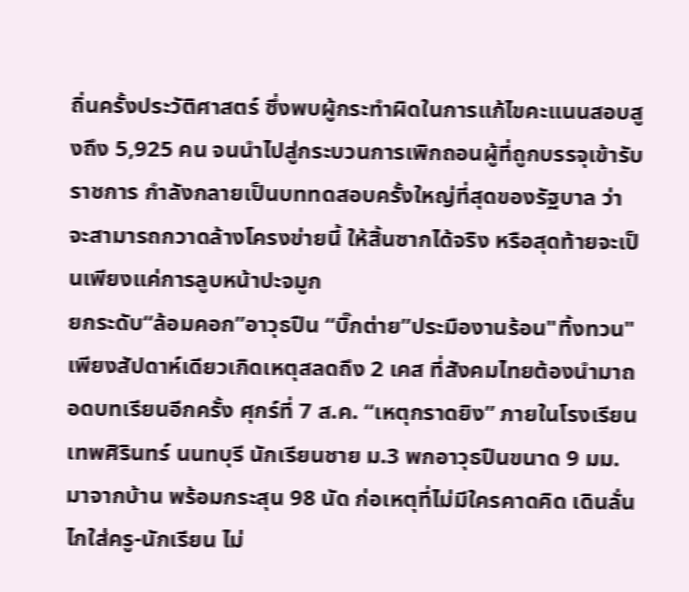ถิ่นครั้งประวัติศาสตร์ ซึ่งพบผู้กระทำผิดในการแก้ไขคะแนนสอบสูงถึง 5,925 คน จนนำไปสู่กระบวนการเพิกถอนผู้ที่ถูกบรรจุเข้ารับราชการ กำลังกลายเป็นบททดสอบครั้งใหญ่ที่สุดของรัฐบาล ว่าจะสามารถกวาดล้างโครงข่ายนี้ ให้สิ้นซากได้จริง หรือสุดท้ายจะเป็นเพียงแค่การลูบหน้าปะจมูก
ยกระดับ“ล้อมคอก”อาวุธปืน “บิ๊กต่าย”ประมืองานร้อน"ทิ้งทวน"
เพียงสัปดาห์เดียวเกิดเหตุสลดถึง 2 เคส ที่สังคมไทยต้องนำมาถอดบทเรียนอีกครั้ง ศุกร์ที่ 7 ส.ค. “เหตุกราดยิง” ภายในโรงเรียนเทพศิรินทร์ นนทบุรี นักเรียนชาย ม.3 พกอาวุธปืนขนาด 9 มม.มาจากบ้าน พร้อมกระสุน 98 นัด ก่อเหตุที่ไม่มีใครคาดคิด เดินลั่นไกใส่ครู-นักเรียน ไม่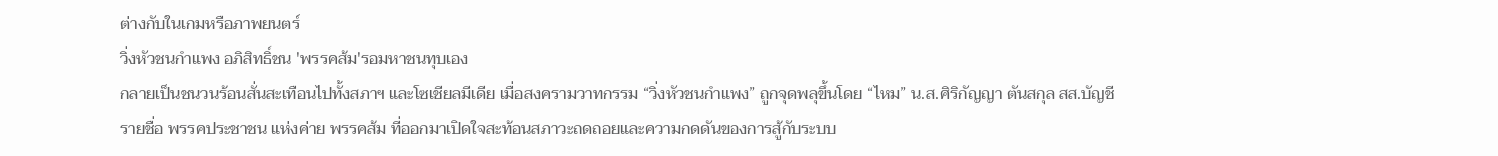ต่างกับในเกมหรือภาพยนตร์
วิ่งหัวชนกำแพง อภิสิทธิ์ชน 'พรรคส้ม'รอมหาชนทุบเอง
กลายเป็นชนวนร้อนสั่นสะเทือนไปทั้งสภาฯ และโซเชียลมีเดีย เมื่อสงครามวาทกรรม “วิ่งหัวชนกำแพง” ถูกจุดพลุขึ้นโดย “ไหม” น.ส.ศิริกัญญา ตันสกุล สส.บัญชีรายชื่อ พรรคประชาชน แห่งค่าย พรรคส้ม ที่ออกมาเปิดใจสะท้อนสภาวะถดถอยและความกดดันของการสู้กับระบบ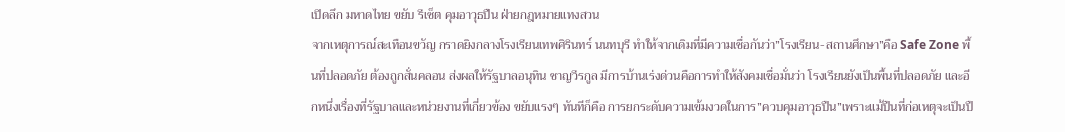เปิดลึก มหาดไทย ขยับ รีเซ็ต คุมอาวุธปืน ฝ่ายกฎหมายแทงสวน
จากเหตุการณ์สะเทือนขวัญ กราดยิงกลางโรงเรียนเทพศิรินทร์ นนทบุรี ทำให้จากเดิมที่มีความเชื่อกันว่า”โรงเรียน-สถานศึกษา”คือ Safe Zone พื้นที่ปลอดภัย ต้องถูกสั่นคลอน ส่งผลให้รัฐบาลอนุทิน ชาญวีรกูล มีการบ้านเร่งด่วนคือการทำให้สังคมเชื่อมั่นว่า โรงเรียนยังเป็นพื้นที่ปลอดภัย และอีกหนึ่งเรื่องที่รัฐบาลและหน่วยงานที่เกี่ยวข้อง ขยับแรงๆ ทันทีก็คือ การยกระดับความเข้มงวดในการ”ควบคุมอาวุธปืน”เพราะแม้ปืนที่ก่อเหตุจะเป็นปื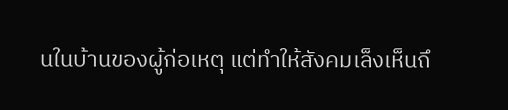นในบ้านของผู้ก่อเหตุ แต่ทำให้สังคมเล็งเห็นถึ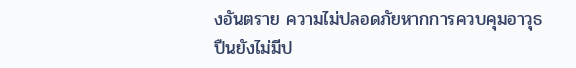งอันตราย ความไม่ปลอดภัยหากการควบคุมอาวุธปืนยังไม่มีป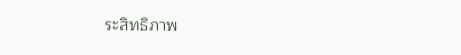ระสิทธิภาพ